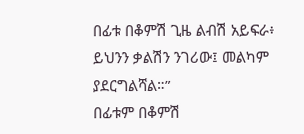በፊቱ በቆምሽ ጊዜ ልብሽ አይፍራ፥ ይህንን ቃልሽን ንገሪው፤ መልካም ያደርግልሻል።”
በፊቱም በቆምሽ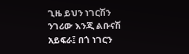ጊዜ ይህን ነገርሽን ንገሪው እንጂ ልቡናሽ አይፍራ፤ በጎ ነገርን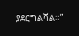ያደርግልሻል።”